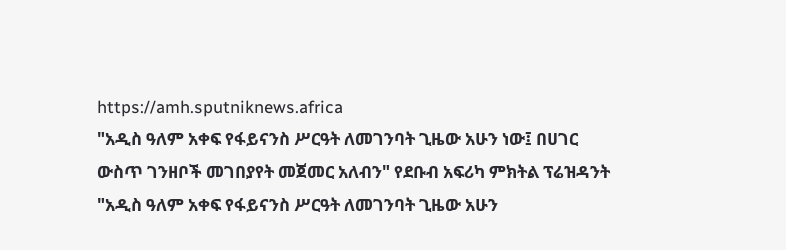https://amh.sputniknews.africa
"አዲስ ዓለም አቀፍ የፋይናንስ ሥርዓት ለመገንባት ጊዜው አሁን ነው፤ በሀገር ውስጥ ገንዘቦች መገበያየት መጀመር አለብን" የደቡብ አፍሪካ ምክትል ፕሬዝዳንት
"አዲስ ዓለም አቀፍ የፋይናንስ ሥርዓት ለመገንባት ጊዜው አሁን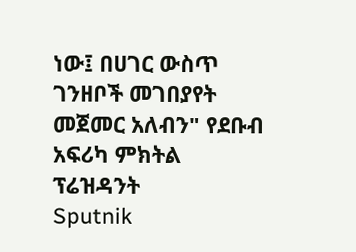ነው፤ በሀገር ውስጥ ገንዘቦች መገበያየት መጀመር አለብን" የደቡብ አፍሪካ ምክትል ፕሬዝዳንት
Sputnik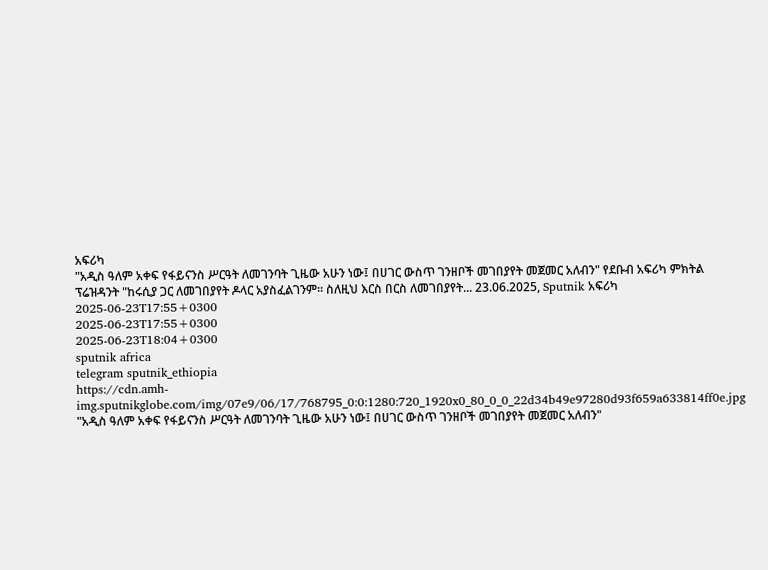አፍሪካ
"አዲስ ዓለም አቀፍ የፋይናንስ ሥርዓት ለመገንባት ጊዜው አሁን ነው፤ በሀገር ውስጥ ገንዘቦች መገበያየት መጀመር አለብን" የደቡብ አፍሪካ ምክትል ፕሬዝዳንት "ከሩሲያ ጋር ለመገበያየት ዶላር አያስፈልገንም፡፡ ስለዚህ እርስ በርስ ለመገበያየት... 23.06.2025, Sputnik አፍሪካ
2025-06-23T17:55+0300
2025-06-23T17:55+0300
2025-06-23T18:04+0300
sputnik africa
telegram sputnik_ethiopia
https://cdn.amh-img.sputnikglobe.com/img/07e9/06/17/768795_0:0:1280:720_1920x0_80_0_0_22d34b49e97280d93f659a633814ff0e.jpg
"አዲስ ዓለም አቀፍ የፋይናንስ ሥርዓት ለመገንባት ጊዜው አሁን ነው፤ በሀገር ውስጥ ገንዘቦች መገበያየት መጀመር አለብን"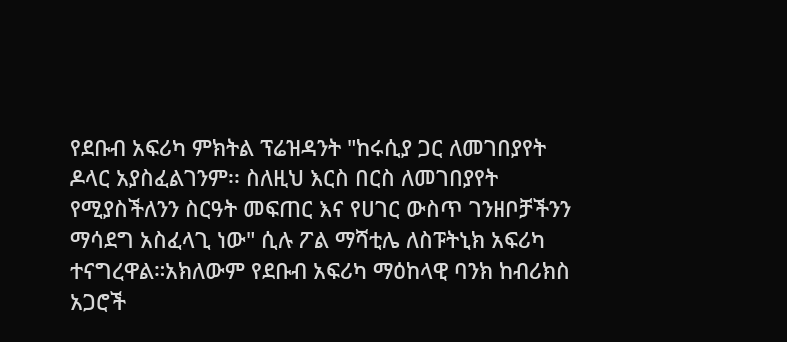የደቡብ አፍሪካ ምክትል ፕሬዝዳንት "ከሩሲያ ጋር ለመገበያየት ዶላር አያስፈልገንም፡፡ ስለዚህ እርስ በርስ ለመገበያየት የሚያስችለንን ስርዓት መፍጠር እና የሀገር ውስጥ ገንዘቦቻችንን ማሳደግ አስፈላጊ ነው" ሲሉ ፖል ማሻቲሌ ለስፑትኒክ አፍሪካ ተናግረዋል።አክለውም የደቡብ አፍሪካ ማዕከላዊ ባንክ ከብሪክስ አጋሮች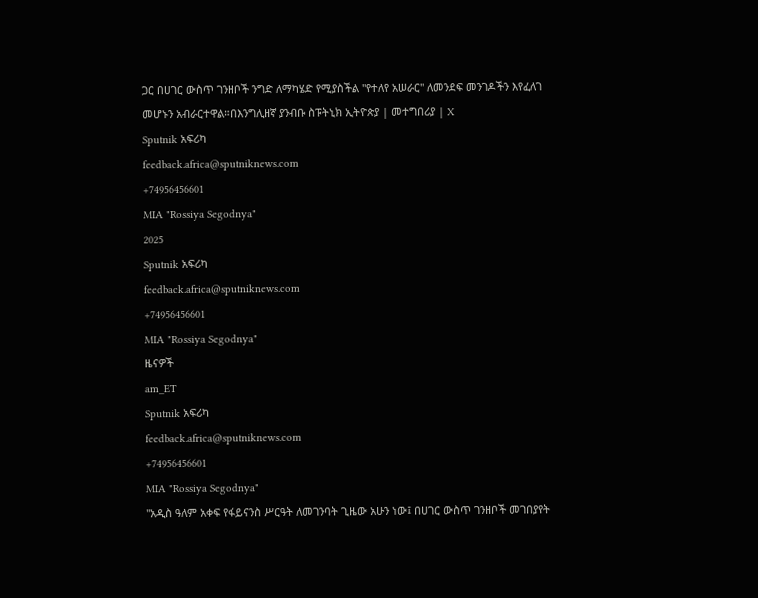ጋር በሀገር ውስጥ ገንዘቦች ንግድ ለማካሄድ የሚያስችል "የተለየ አሠራር" ለመንደፍ መንገዶችን እየፈለገ መሆኑን አብራርተዋል።በእንግሊዘኛ ያንብቡ ስፑትኒክ ኢትዮጵያ | መተግበሪያ | X
Sputnik አፍሪካ
feedback.africa@sputniknews.com
+74956456601
MIA "Rossiya Segodnya"
2025
Sputnik አፍሪካ
feedback.africa@sputniknews.com
+74956456601
MIA "Rossiya Segodnya"
ዜናዎች
am_ET
Sputnik አፍሪካ
feedback.africa@sputniknews.com
+74956456601
MIA "Rossiya Segodnya"
"አዲስ ዓለም አቀፍ የፋይናንስ ሥርዓት ለመገንባት ጊዜው አሁን ነው፤ በሀገር ውስጥ ገንዘቦች መገበያየት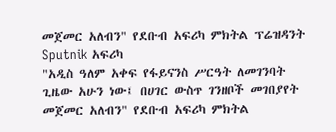መጀመር አለብን" የደቡብ አፍሪካ ምክትል ፕሬዝዳንት
Sputnik አፍሪካ
"አዲስ ዓለም አቀፍ የፋይናንስ ሥርዓት ለመገንባት ጊዜው አሁን ነው፤ በሀገር ውስጥ ገንዘቦች መገበያየት መጀመር አለብን" የደቡብ አፍሪካ ምክትል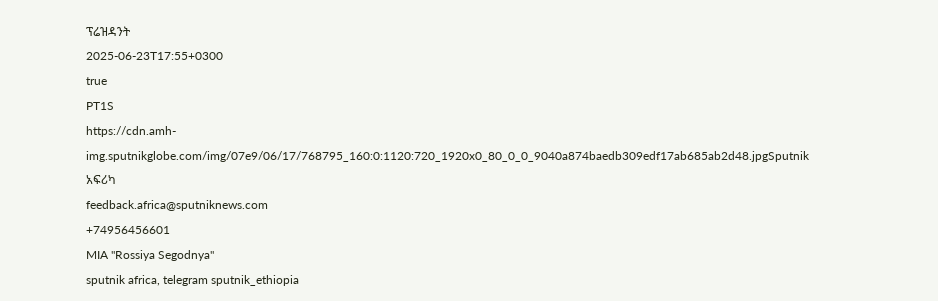ፕሬዝዳንት
2025-06-23T17:55+0300
true
PT1S
https://cdn.amh-img.sputnikglobe.com/img/07e9/06/17/768795_160:0:1120:720_1920x0_80_0_0_9040a874baedb309edf17ab685ab2d48.jpgSputnik አፍሪካ
feedback.africa@sputniknews.com
+74956456601
MIA "Rossiya Segodnya"
sputnik africa, telegram sputnik_ethiopia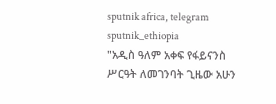sputnik africa, telegram sputnik_ethiopia
"አዲስ ዓለም አቀፍ የፋይናንስ ሥርዓት ለመገንባት ጊዜው አሁን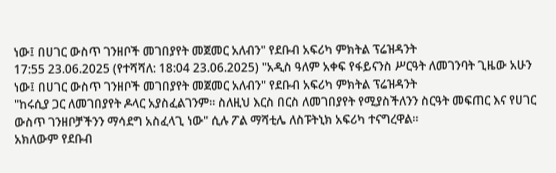ነው፤ በሀገር ውስጥ ገንዘቦች መገበያየት መጀመር አለብን" የደቡብ አፍሪካ ምክትል ፕሬዝዳንት
17:55 23.06.2025 (የተሻሻለ: 18:04 23.06.2025) "አዲስ ዓለም አቀፍ የፋይናንስ ሥርዓት ለመገንባት ጊዜው አሁን ነው፤ በሀገር ውስጥ ገንዘቦች መገበያየት መጀመር አለብን" የደቡብ አፍሪካ ምክትል ፕሬዝዳንት
"ከሩሲያ ጋር ለመገበያየት ዶላር አያስፈልገንም፡፡ ስለዚህ እርስ በርስ ለመገበያየት የሚያስችለንን ስርዓት መፍጠር እና የሀገር ውስጥ ገንዘቦቻችንን ማሳደግ አስፈላጊ ነው" ሲሉ ፖል ማሻቲሌ ለስፑትኒክ አፍሪካ ተናግረዋል።
አክለውም የደቡብ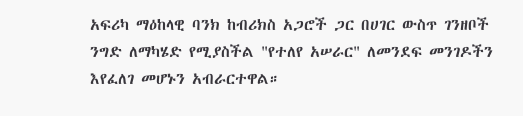አፍሪካ ማዕከላዊ ባንክ ከብሪክስ አጋሮች ጋር በሀገር ውስጥ ገንዘቦች ንግድ ለማካሄድ የሚያስችል "የተለየ አሠራር" ለመንደፍ መንገዶችን እየፈለገ መሆኑን አብራርተዋል።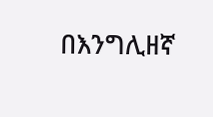በእንግሊዘኛ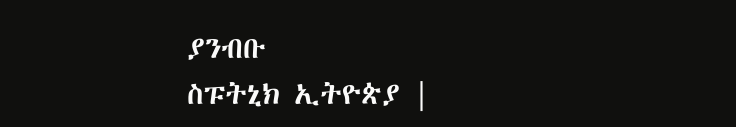ያንብቡ
ስፑትኒክ ኢትዮጵያ |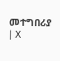መተግበሪያ | X